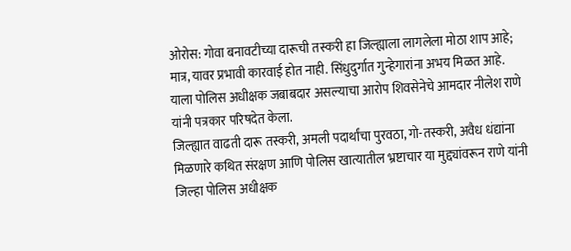ओरोस: गोवा बनावटीच्या दारूची तस्करी हा जिल्ह्याला लागलेला मोठा शाप आहे; मात्र, यावर प्रभावी कारवाई होत नाही. सिंधुदुर्गात गुन्हेगारांना अभय मिळत आहे. याला पोलिस अधीक्षक जबाबदार असल्याचा आरोप शिवसेनेचे आमदार नीलेश राणे यांनी पत्रकार परिषदेत केला.
जिल्ह्यात वाढती दारू तस्करी, अमली पदार्थांचा पुरवठा, गो-तस्करी, अवैध धंद्यांना मिळणारे कथित संरक्षण आणि पोलिस खात्यातील भ्रष्टाचार या मुद्द्यांवरून राणे यांनी जिल्हा पोलिस अधीक्षक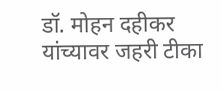डॉ. मोहन दहीकर यांच्यावर जहरी टीका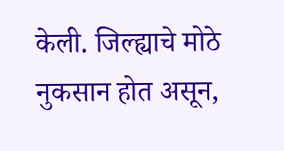केली. जिल्ह्याचे मोठे नुकसान होत असून,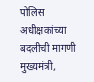पोलिस अधीक्षकांच्या बदलीची मागणी मुख्यमंत्री,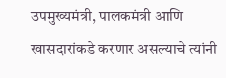उपमुख्यमंत्री, पालकमंत्री आणि खासदारांकडे करणार असल्याचे त्यांनी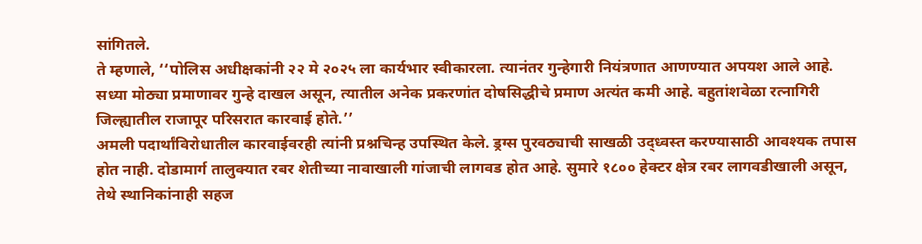सांगितले.
ते म्हणाले, ‘‘पोलिस अधीक्षकांनी २२ मे २०२५ ला कार्यभार स्वीकारला. त्यानंतर गुन्हेगारी नियंत्रणात आणण्यात अपयश आले आहे. सध्या मोठ्या प्रमाणावर गुन्हे दाखल असून, त्यातील अनेक प्रकरणांत दोषसिद्धीचे प्रमाण अत्यंत कमी आहे. बहुतांशवेळा रत्नागिरी जिल्ह्यातील राजापूर परिसरात कारवाई होते.’’
अमली पदार्थांविरोधातील कारवाईवरही त्यांनी प्रश्नचिन्ह उपस्थित केले. ड्रग्स पुरवठ्याची साखळी उद्ध्वस्त करण्यासाठी आवश्यक तपास होत नाही. दोडामार्ग तालुक्यात रबर शेतीच्या नावाखाली गांजाची लागवड होत आहे. सुमारे १८०० हेक्टर क्षेत्र रबर लागवडीखाली असून, तेथे स्थानिकांनाही सहज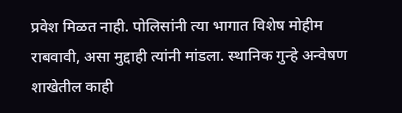प्रवेश मिळत नाही. पोलिसांनी त्या भागात विशेष मोहीम राबवावी, असा मुद्दाही त्यांनी मांडला. स्थानिक गुन्हे अन्वेषण शाखेतील काही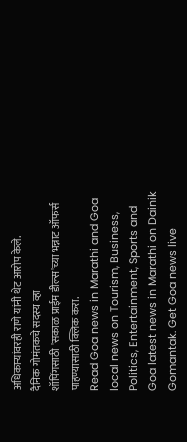अधिकाऱ्यांवरही राणे यांनी थेट आरोप केले.
दैनिक गोमंतकचे सदस्य व्हा
शॉपिंगसाठी 'सकाळ प्राईम डील्स'च्या भन्नाट ऑफर्स पाहण्यासाठी क्लिक करा.
Read Goa news in Marathi and Goa local news on Tourism, Business, Politics, Entertainment, Sports and Goa latest news in Marathi on Dainik Gomantak. Get Goa news live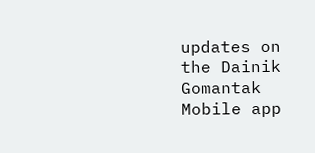updates on the Dainik Gomantak Mobile app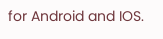for Android and IOS.